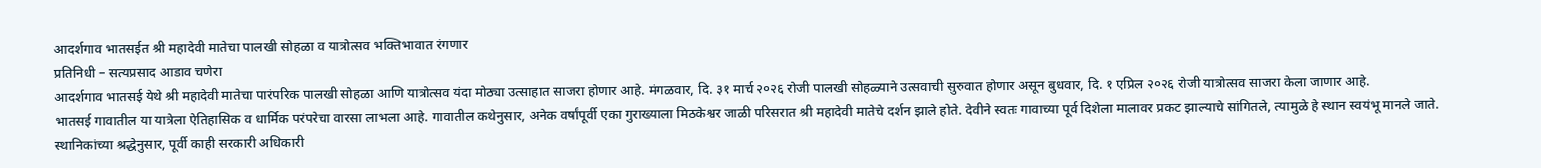आदर्शगाव भातसईत श्री महादेवी मातेचा पालखी सोहळा व यात्रोत्सव भक्तिभावात रंगणार
प्रतिनिधी – सत्यप्रसाद आडाव चणेरा
आदर्शगाव भातसई येथे श्री महादेवी मातेचा पारंपरिक पालखी सोहळा आणि यात्रोत्सव यंदा मोठ्या उत्साहात साजरा होणार आहे. मंगळवार, दि. ३१ मार्च २०२६ रोजी पालखी सोहळ्याने उत्सवाची सुरुवात होणार असून बुधवार, दि. १ एप्रिल २०२६ रोजी यात्रोत्सव साजरा केला जाणार आहे.
भातसई गावातील या यात्रेला ऐतिहासिक व धार्मिक परंपरेचा वारसा लाभला आहे. गावातील कथेनुसार, अनेक वर्षांपूर्वी एका गुराख्याला मिठकेश्वर जाळी परिसरात श्री महादेवी मातेचे दर्शन झाले होते. देवीने स्वतः गावाच्या पूर्व दिशेला मालावर प्रकट झाल्याचे सांगितले, त्यामुळे हे स्थान स्वयंभू मानले जाते. स्थानिकांच्या श्रद्धेनुसार, पूर्वी काही सरकारी अधिकारी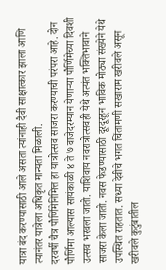यात्रा बंद करण्यासाठी आले असता त्यांनाही दैवी साक्षात्कार झाला आणि त्यानंतर यात्रेला अधिकृत मान्यता मिळाली.
दरवर्षी चैत्र पौर्णिमेनिमित्त हा यात्रोत्सव साजरा करण्याची परंपरा आहे. दोन पौर्णिमा आल्यास सायंकाळी ४ ते ७ वाजेदरम्यान येणाऱ्या पौर्णिमेच्या दिवशी उत्सव भरवला जातो. याशिवाय नवरात्रोत्सवही येथे अत्यंत भक्तिभावाने साजरा केला जातो. नवस फेडण्यासाठी दूरदूरहून भाविक मोठ्या संख्येने येथे उपस्थित राहतात. सध्या देवीचे भगत चिंतामणी सखाराम खरीवले असून खरीवले कुटुंबातील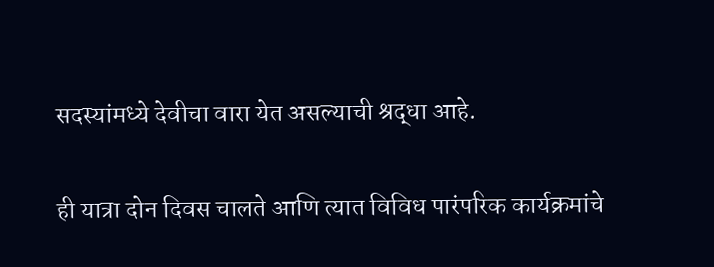सदस्यांमध्ये देवीचा वारा येत असल्याची श्रद्धा आहे.

ही यात्रा दोन दिवस चालते आणि त्यात विविध पारंपरिक कार्यक्रमांचे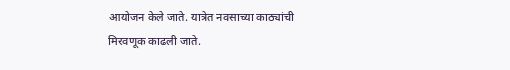आयोजन केले जाते. यात्रेत नवसाच्या काठ्यांची मिरवणूक काढली जाते.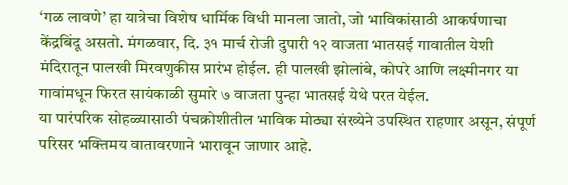‘गळ लावणे’ हा यात्रेचा विशेष धार्मिक विधी मानला जातो, जो भाविकांसाठी आकर्षणाचा केंद्रबिंदू असतो. मंगळवार, दि. ३१ मार्च रोजी दुपारी १२ वाजता भातसई गावातील येशी मंदिरातून पालखी मिरवणुकीस प्रारंभ होईल. ही पालखी झोलांबे, कोपरे आणि लक्ष्मीनगर या गावांमधून फिरत सायंकाळी सुमारे ७ वाजता पुन्हा भातसई येथे परत येईल.
या पारंपरिक सोहळ्यासाठी पंचक्रोशीतील भाविक मोठ्या संख्येने उपस्थित राहणार असून, संपूर्ण परिसर भक्तिमय वातावरणाने भारावून जाणार आहे.